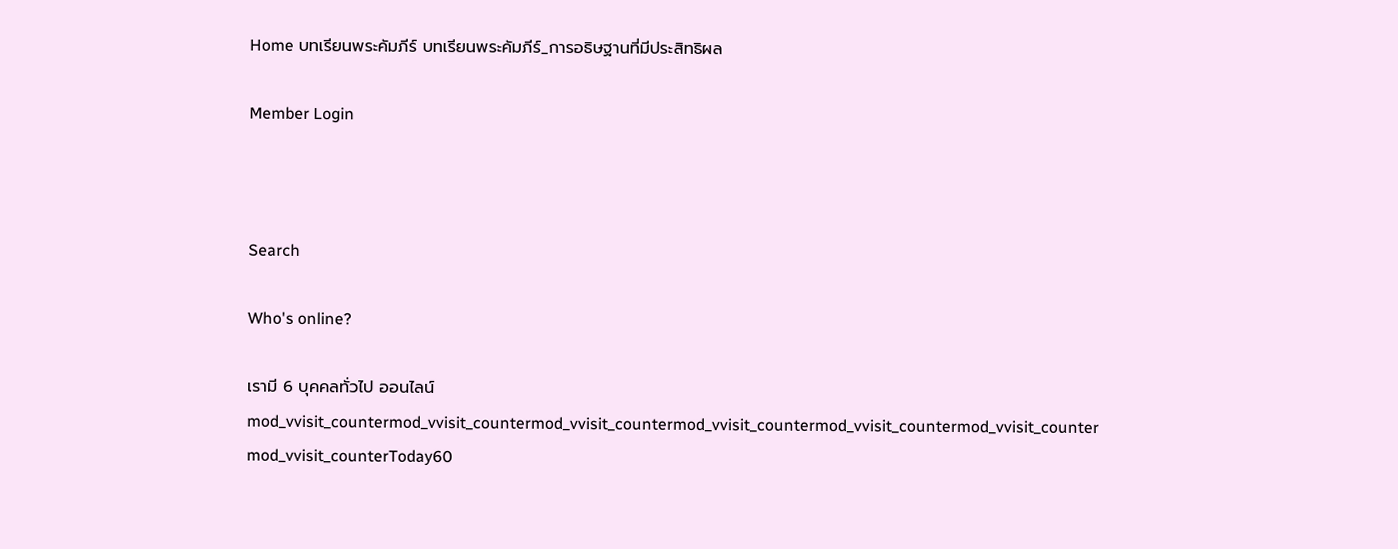Home บทเรียนพระคัมภีร์ บทเรียนพระคัมภีร์_การอธิษฐานที่มีประสิทธิผล

Member Login



Search

Who's online?

เรามี 6 บุคคลทั่วไป ออนไลน์
mod_vvisit_countermod_vvisit_countermod_vvisit_countermod_vvisit_countermod_vvisit_countermod_vvisit_counter
mod_vvisit_counterToday60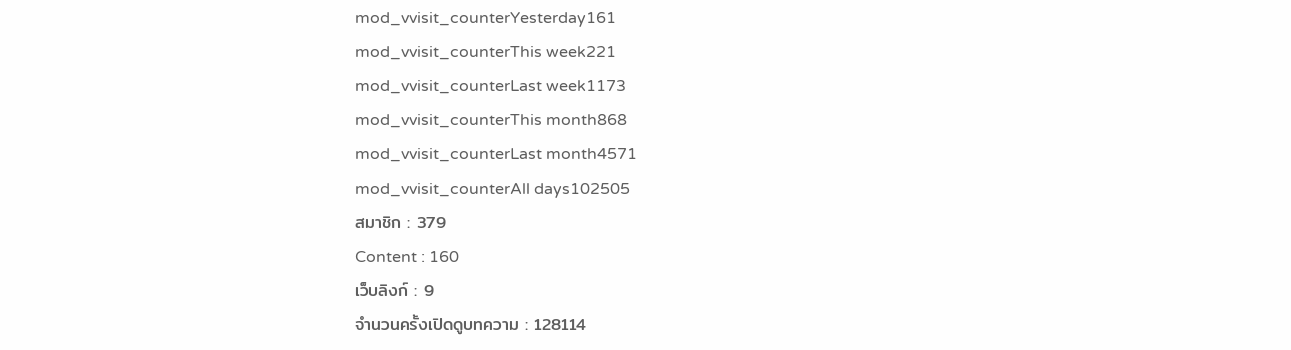mod_vvisit_counterYesterday161
mod_vvisit_counterThis week221
mod_vvisit_counterLast week1173
mod_vvisit_counterThis month868
mod_vvisit_counterLast month4571
mod_vvisit_counterAll days102505
สมาชิก : 379
Content : 160
เว็บลิงก์ : 9
จำนวนครั้งเปิดดูบทความ : 128114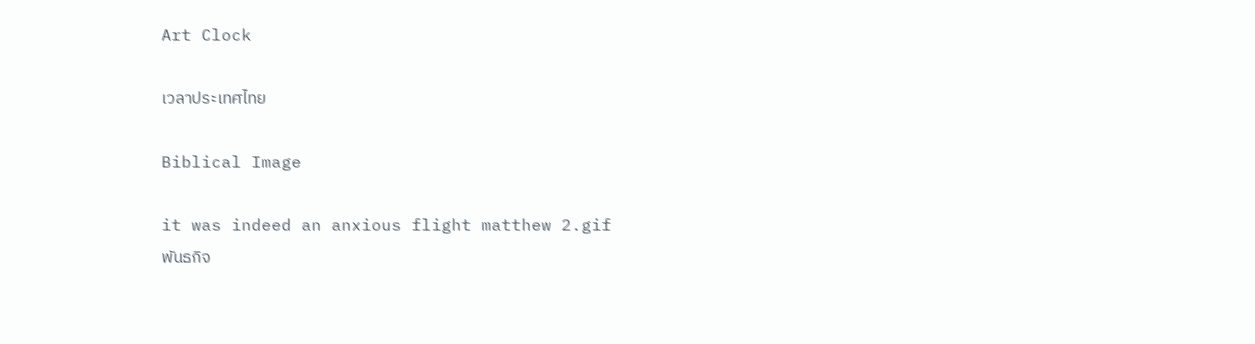Art Clock

เวลาประเทศไทย

Biblical Image

it was indeed an anxious flight matthew 2.gif
พันธกิจ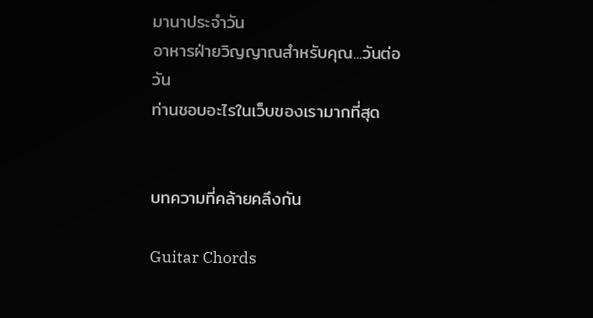มานาประจำวัน
อาหารฝ่ายวิญญาณสำหรับคุณ...วันต่อวัน
ท่านชอบอะไรในเว็บของเรามากที่สุด


บทความที่คล้ายคลึงกัน

Guitar Chords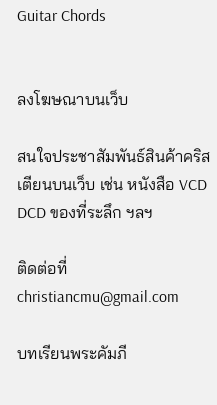Guitar Chords


ลงโฆษณาบนเว็บ

สนใจประชาสัมพันธ์สินค้าคริสเตียนบนเว็บ เช่น หนังสือ VCD DCD ของที่ระลึก ฯลฯ

ติดต่อที่ christiancmu@gmail.com

บทเรียนพระคัมภี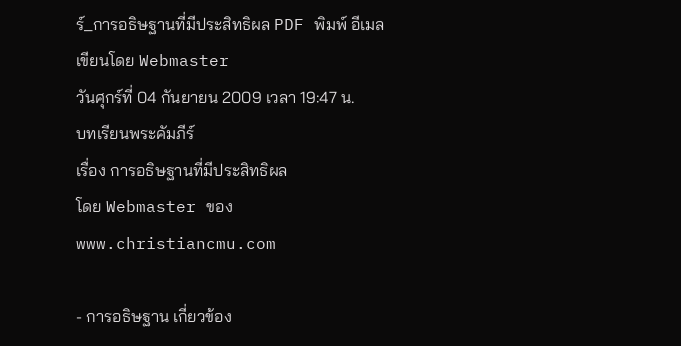ร์_การอธิษฐานที่มีประสิทธิผล PDF พิมพ์ อีเมล
เขียนโดย Webmaster
วันศุกร์ที่ 04 กันยายน 2009 เวลา 19:47 น.
บทเรียนพระคัมภีร์
เรื่อง การอธิษฐานที่มีประสิทธิผล
โดย Webmaster ของ www.christiancmu.com

- การอธิษฐาน เกี่ยวข้อง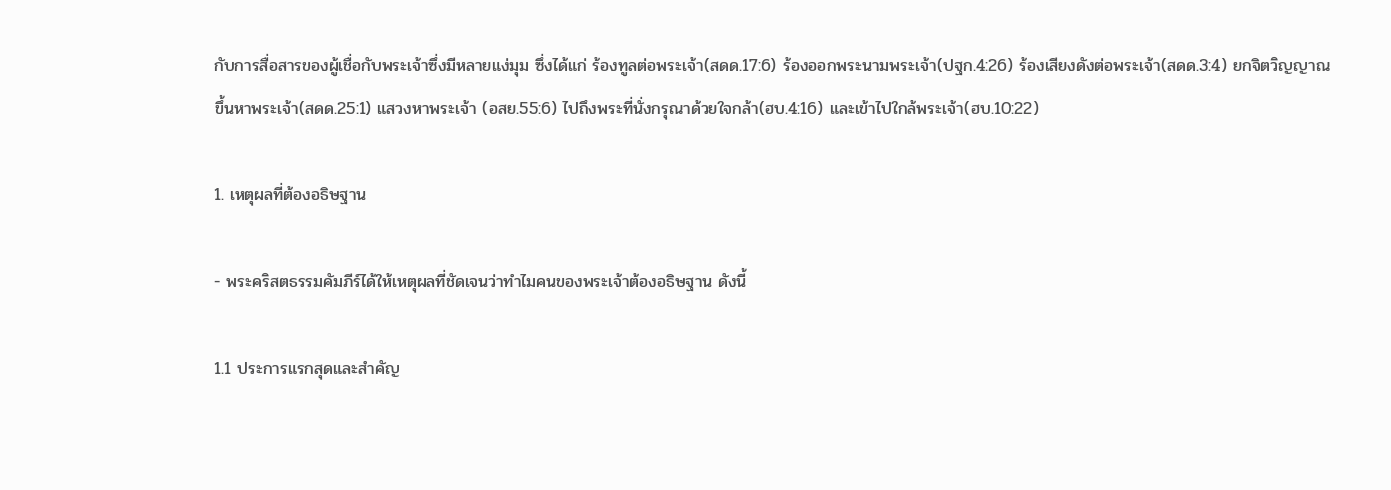กับการสื่อสารของผู้เชื่อกับพระเจ้าซึ่งมีหลายแง่มุม ซึ่งได้แก่ ร้องทูลต่อพระเจ้า(สดด.17:6) ร้องออกพระนามพระเจ้า(ปฐก.4:26) ร้องเสียงดังต่อพระเจ้า(สดด.3:4) ยกจิตวิญญาณขึ้นหาพระเจ้า(สดด.25:1) แสวงหาพระเจ้า (อสย.55:6) ไปถึงพระที่นั่งกรุณาด้วยใจกล้า(ฮบ.4:16) และเข้าไปใกล้พระเจ้า(ฮบ.10:22)

1. เหตุผลที่ต้องอธิษฐาน

- พระคริสตธรรมคัมภีร์ได้ให้เหตุผลที่ชัดเจนว่าทำไมคนของพระเจ้าต้องอธิษฐาน ดังนี้

1.1 ประการแรกสุดและสำคัญ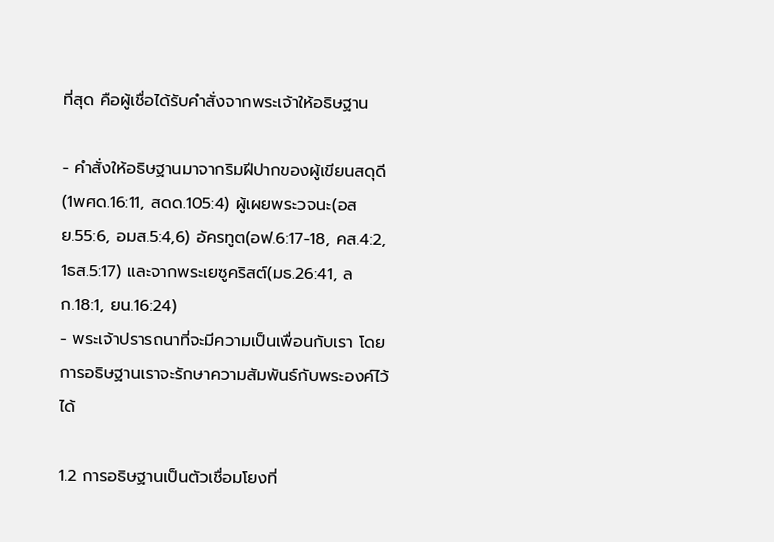ที่สุด คือผู้เชื่อได้รับคำสั่งจากพระเจ้าให้อธิษฐาน

- คำสั่งให้อธิษฐานมาจากริมฝีปากของผู้เขียนสดุดี (1พศด.16:11, สดด.105:4) ผู้เผยพระวจนะ(อสย.55:6, อมส.5:4,6) อัครทูต(อฟ.6:17-18, คส.4:2, 1ธส.5:17) และจากพระเยซูคริสต์(มธ.26:41, ลก.18:1, ยน.16:24)
- พระเจ้าปรารถนาที่จะมีความเป็นเพื่อนกับเรา โดยการอธิษฐานเราจะรักษาความสัมพันธ์กับพระองค์ไว้ได้

1.2 การอธิษฐานเป็นตัวเชื่อมโยงที่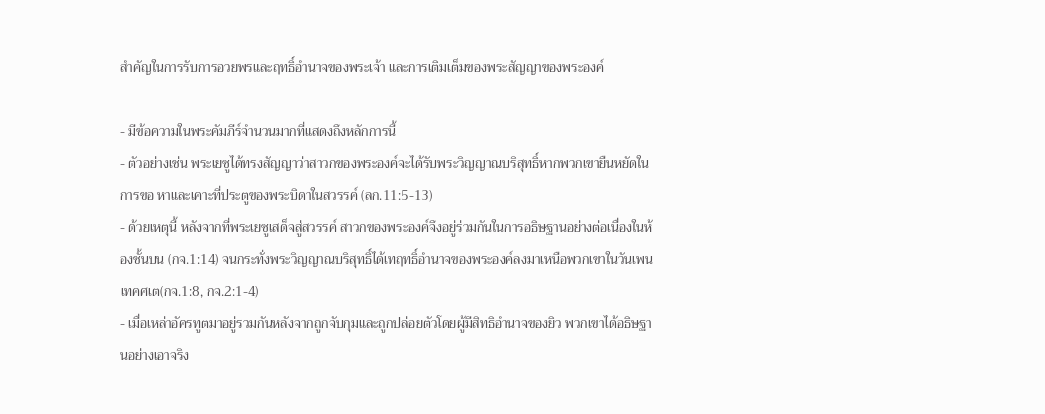สำคัญในการรับการอวยพรและฤทธิ์อำนาจของพระเจ้า และการเติมเต็มของพระสัญญาของพระองค์

- มีข้อความในพระคัมภีร์จำนวนมากที่แสดงถึงหลักการนี้
- ตัวอย่างเช่น พระเยซูได้ทรงสัญญาว่าสาวกของพระองค์จะได้รับพระวิญญาณบริสุทธิ์หากพวกเขายืนหยัดในการขอ หาและเคาะที่ประตูของพระบิดาในสวรรค์ (ลก.11:5-13)
- ด้วยเหตุนี้ หลังจากที่พระเยซูเสด็จสู่สวรรค์ สาวกของพระองค์จึงอยู่ร่วมกันในการอธิษฐานอย่างต่อเนื่องในห้องชั้นบน (กจ.1:14) จนกระทั่งพระวิญญาณบริสุทธิ์ได้เทฤทธิ์อำนาจของพระองค์ลงมาเหนือพวกเขาในวันเพนเทคศเต(กจ.1:8, กจ.2:1-4)
- เมื่อเหล่าอัครทูตมาอยู่รวมกันหลังจากถูกจับกุมและถูกปล่อยตัวโดยผู้มีสิทธิอำนาจของยิว พวกเขาได้อธิษฐานอย่างเอาจริง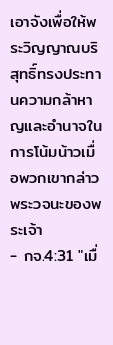เอาจังเพื่อให้พระวิญญาณบริสุทธิ์ทรงประทานความกล้าหาญและอำนาจในการโน้มน้าวเมื่อพวกเขากล่าวพระวจนะของพระเจ้า
- กจ.4:31 "เมื่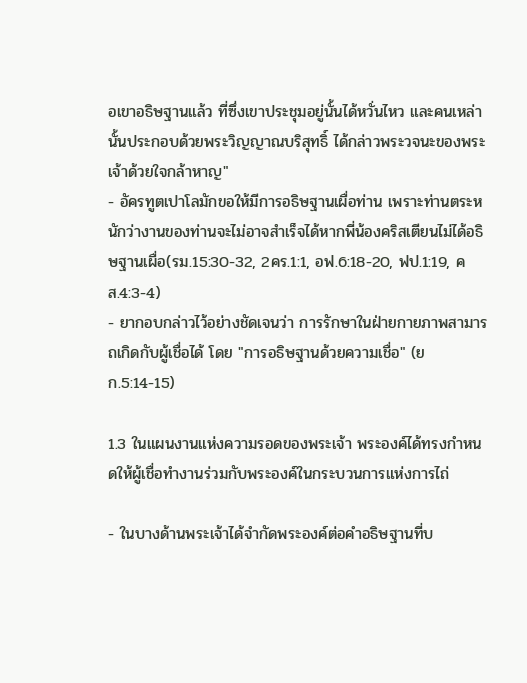อเขาอธิษฐานแล้ว ที่ซึ่งเขาประชุมอยู่นั้นได้หวั่นไหว และคนเหล่านั้นประกอบด้วยพระวิญญาณบริสุทธิ์ ได้กล่าวพระวจนะของพระเจ้าด้วยใจกล้าหาญ"
- อัครทูตเปาโลมักขอให้มีการอธิษฐานเผื่อท่าน เพราะท่านตระหนักว่างานของท่านจะไม่อาจสำเร็จได้หากพี่น้องคริสเตียนไม่ได้อธิษฐานเผื่อ(รม.15:30-32, 2คร.1:1, อฟ.6:18-20, ฟป.1:19, คส.4:3-4)
- ยากอบกล่าวไว้อย่างชัดเจนว่า การรักษาในฝ่ายกายภาพสามารถเกิดกับผู้เชื่อได้ โดย "การอธิษฐานด้วยความเชื่อ" (ยก.5:14-15)

1.3 ในแผนงานแห่งความรอดของพระเจ้า พระองค์ได้ทรงกำหนดให้ผู้เชื่อทำงานร่วมกับพระองค์ในกระบวนการแห่งการไถ่

- ในบางด้านพระเจ้าได้จำกัดพระองค์ต่อคำอธิษฐานที่บ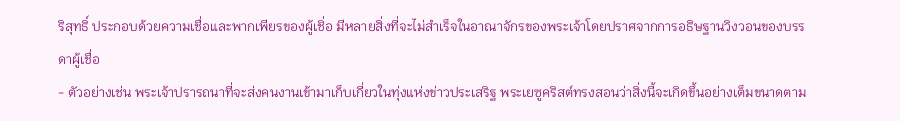ริสุทธิ์ ประกอบด้วยความเชื่อและพากเพียรของผู้เชิ่อ มีหลายสิ่งที่จะไม่สำเร็จในอาณาจักรของพระเจ้าโดยปราศจากการอธิษฐานวิงวอนของบรรดาผู้เชื่อ
- ตัวอย่างเช่น พระเจ้าปรารถนาที่จะส่งคนงานเข้ามาเก็บเกี่ยวในทุ่งแห่งข่าวประเสริฐ พระเยซูคริสต์ทรงสอนว่าสิ่งนี้จะเกิดขึ้นอย่างเต็มขนาดตาม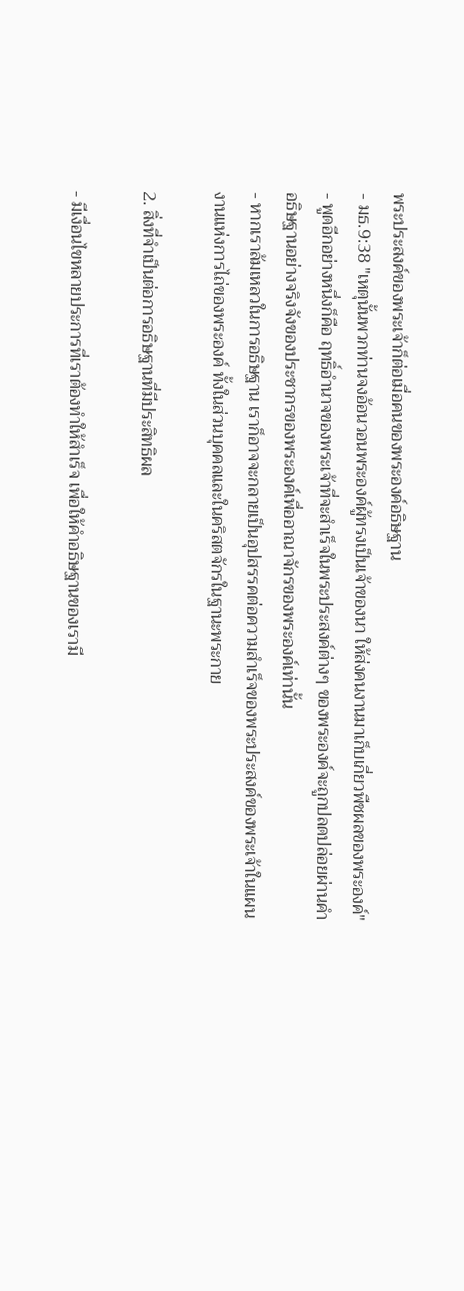พระประสงค์ของพระเจ้าก็ต่อเมื่อคนของพระองค์อธิษฐาน
- มธ.9:38 "เหตุนั้นพวกท่านจงอ้อนวอนพระองค์ผู้ทรงเป็นเจ้าของนา ให้ส่งคนงานมาเก็บเกี่ยวพืชผลของพระองค์"
- พูดอีกอย่างหนึ่งก็คือ ฤทธิ์อำนาจของพระเจ้าที่จะสำเร็จในพระประสงค์ต่างๆ ของพระองค์จะถูกปลดปล่อยผ่านคำอธิษฐานอย่างจริงจังของประชากรของพระองค์เพื่ออาณาจักรของพระองค์เท่านั้น
- หากเราล้มเหลวในการอธิษฐาน เราก็อาจจะกลายเป็นอุปสรรคต่อความสำเร็จของพระประสงค์ของพระเจ้าในแผนงานแห่งการไถ่ของพระองค์ ทั้งในส่วนบุคคลและในคริสตจักรในฐานะพระกาย

2. สิ่งที่จำเป็นต่อการอธิษฐานที่มีประสิทธิผล

- มีเงื่อนไขหลายประการที่เราต้องทำให้สำเร็จ เพื่อให้คำอธิษฐานของเรามี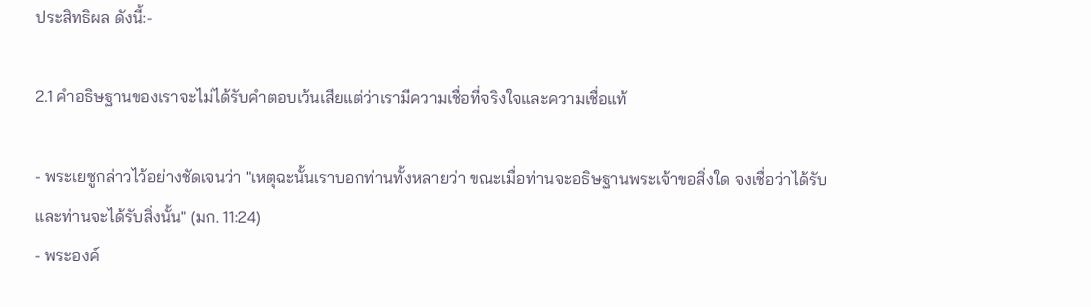ประสิทธิผล ดังนี้:-

2.1 คำอธิษฐานของเราจะไม่ได้รับคำตอบเว้นเสียแต่ว่าเรามีความเชื่อที่จริงใจและความเชื่อแท้

- พระเยซูกล่าวไว้อย่างชัดเจนว่า "เหตุฉะนั้นเราบอกท่านทั้งหลายว่า ขณะเมื่อท่านจะอธิษฐานพระเจ้าขอสิ่งใด จงเชื่อว่าได้รับ และท่านจะได้รับสิ่งนั้น" (มก. 11:24)
- พระองค์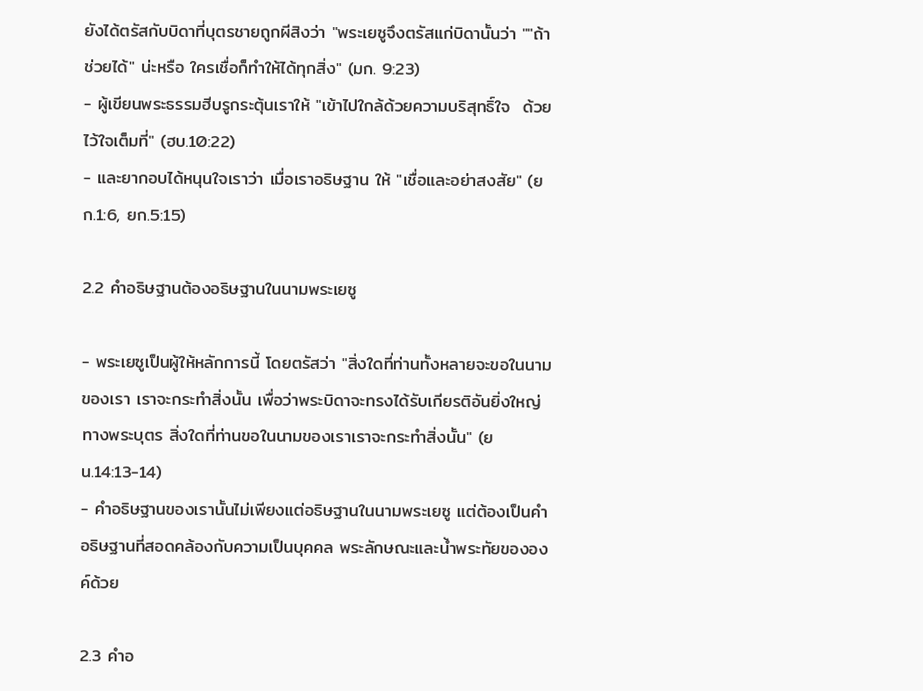ยังได้ตรัสกับบิดาที่บุตรชายถูกผีสิงว่า "พระเยซูจึงตรัสแก่บิดานั้นว่า ""ถ้าช่วยได้" น่ะหรือ ใครเชื่อก็ทำให้ได้ทุกสิ่ง" (มก. 9:23)
- ผู้เขียนพระธรรมฮีบรูกระตุ้นเราให้ "เข้าไปใกล้ด้วยความบริสุทธิ์ใจ  ด้วยไว้ใจเต็มที่" (ฮบ.10:22)
- และยากอบได้หนุนใจเราว่า เมื่อเราอธิษฐาน ให้ "เชื่อและอย่าสงสัย" (ยก.1:6, ยก.5:15)

2.2 คำอธิษฐานต้องอธิษฐานในนามพระเยซู

- พระเยซูเป็นผู้ให้หลักการนี้ โดยตรัสว่า "สิ่งใดที่ท่านทั้งหลายจะขอในนามของเรา เราจะกระทำสิ่งนั้น เพื่อว่าพระบิดาจะทรงได้รับเกียรติอันยิ่งใหญ่ทางพระบุตร สิ่งใดที่ท่านขอในนามของเราเราจะกระทำสิ่งนั้น" (ยน.14:13-14)
- คำอธิษฐานของเรานั้นไม่เพียงแต่อธิษฐานในนามพระเยซู แต่ต้องเป็นคำอธิษฐานที่สอดคล้องกับความเป็นบุคคล พระลักษณะและน้ำพระทัยขององค์ด้วย

2.3 คำอ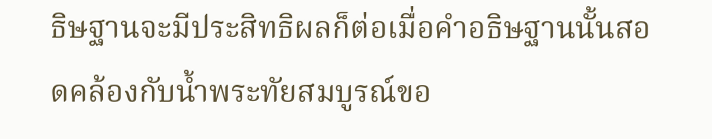ธิษฐานจะมีประสิทธิผลก็ต่อเมื่อคำอธิษฐานนั้นสอดคล้องกับน้ำพระทัยสมบูรณ์ขอ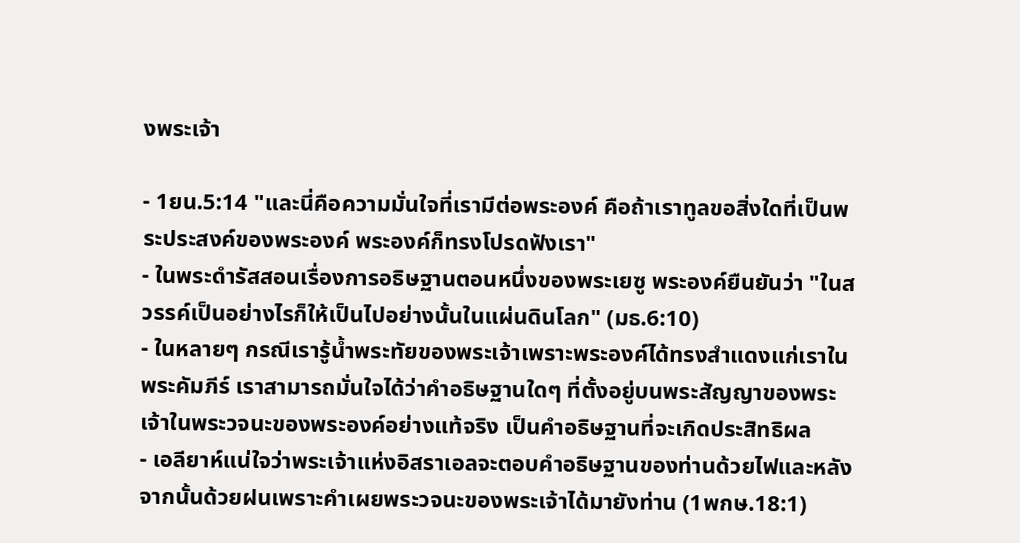งพระเจ้า

- 1ยน.5:14 "และนี่คือความมั่นใจที่เรามีต่อพระองค์ คือถ้าเราทูลขอสิ่งใดที่เป็นพระประสงค์ของพระองค์ พระองค์ก็ทรงโปรดฟังเรา"
- ในพระดำรัสสอนเรื่องการอธิษฐานตอนหนึ่งของพระเยซู พระองค์ยืนยันว่า "ในสวรรค์เป็นอย่างไรก็ให้เป็นไปอย่างนั้นในแผ่นดินโลก" (มธ.6:10)
- ในหลายๆ กรณีเรารู้น้ำพระทัยของพระเจ้าเพราะพระองค์ได้ทรงสำแดงแก่เราในพระคัมภีร์ เราสามารถมั่นใจได้ว่าคำอธิษฐานใดๆ ที่ตั้งอยู่บนพระสัญญาของพระเจ้าในพระวจนะของพระองค์อย่างแท้จริง เป็นคำอธิษฐานที่จะเกิดประสิทธิผล
- เอลียาห์แน่ใจว่าพระเจ้าแห่งอิสราเอลจะตอบคำอธิษฐานของท่านด้วยไฟและหลังจากนั้นด้วยฝนเพราะคำเผยพระวจนะของพระเจ้าได้มายังท่าน (1พกษ.18:1)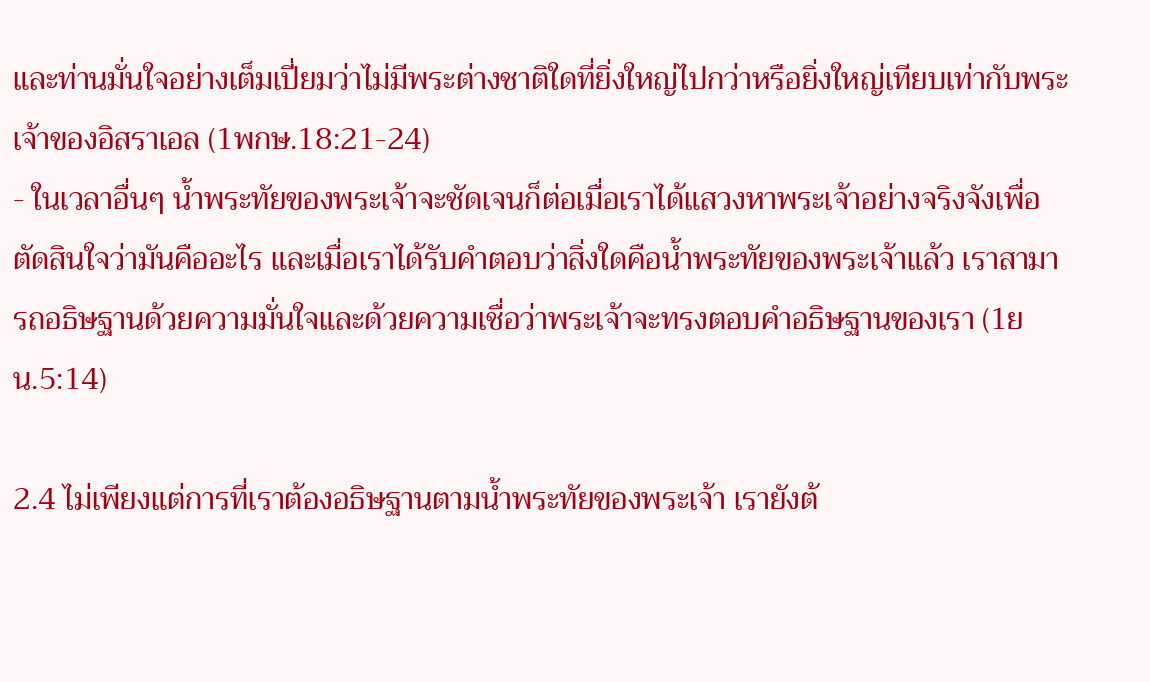และท่านมั่นใจอย่างเต็มเปี่ยมว่าไม่มีพระต่างชาติใดที่ยิ่งใหญ่ไปกว่าหรือยิ่งใหญ่เทียบเท่ากับพระเจ้าของอิสราเอล (1พกษ.18:21-24)
- ในเวลาอื่นๆ น้ำพระทัยของพระเจ้าจะชัดเจนก็ต่อเมื่อเราได้แสวงหาพระเจ้าอย่างจริงจังเพื่อตัดสินใจว่ามันคืออะไร และเมื่อเราได้รับคำตอบว่าสิ่งใดคือน้ำพระทัยของพระเจ้าแล้ว เราสามารถอธิษฐานด้วยความมั่นใจและด้วยความเชื่อว่าพระเจ้าจะทรงตอบคำอธิษฐานของเรา (1ยน.5:14)

2.4 ไม่เพียงแต่การที่เราต้องอธิษฐานตามน้ำพระทัยของพระเจ้า เรายังต้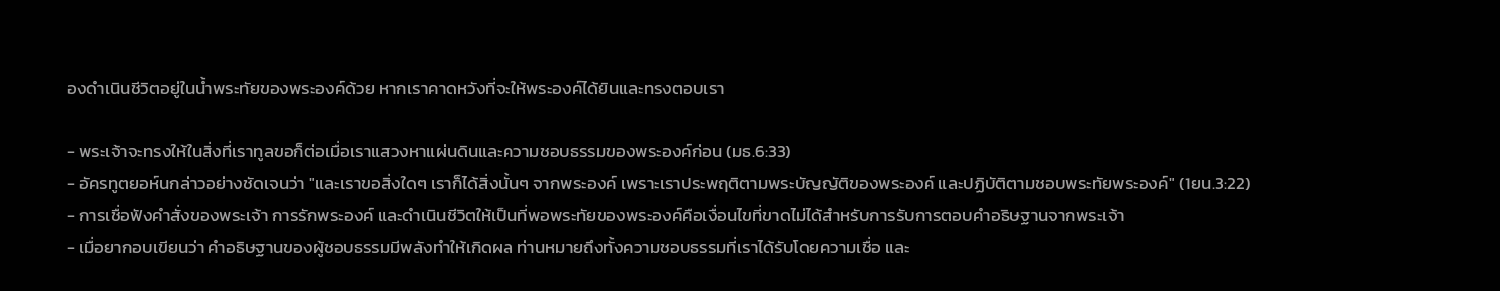องดำเนินชีวิตอยู่ในน้ำพระทัยของพระองค์ด้วย หากเราคาดหวังที่จะให้พระองค์ได้ยินและทรงตอบเรา

- พระเจ้าจะทรงให้ในสิ่งที่เราทูลขอก็ต่อเมื่อเราแสวงหาแผ่นดินและความชอบธรรมของพระองค์ก่อน (มธ.6:33)
- อัครทูตยอห์นกล่าวอย่างชัดเจนว่า "และเราขอสิ่งใดๆ เราก็ได้สิ่งนั้นๆ จากพระองค์ เพราะเราประพฤติตามพระบัญญัติของพระองค์ และปฏิบัติตามชอบพระทัยพระองค์" (1ยน.3:22)
- การเชื่อฟังคำสั่งของพระเจ้า การรักพระองค์ และดำเนินชีวิตให้เป็นที่พอพระทัยของพระองค์คือเงื่อนไขที่ขาดไม่ได้สำหรับการรับการตอบคำอธิษฐานจากพระเจ้า
- เมื่อยากอบเขียนว่า คำอธิษฐานของผู้ชอบธรรมมีพลังทำให้เกิดผล ท่านหมายถึงทั้งความชอบธรรมที่เราได้รับโดยความเชื่อ และ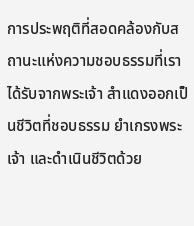การประพฤติที่สอดคล้องกับสถานะแห่งความชอบธรรมที่เราได้รับจากพระเจ้า สำแดงออกเป็นชีวิตที่ชอบธรรม ยำเกรงพระเจ้า และดำเนินชีวิตด้วย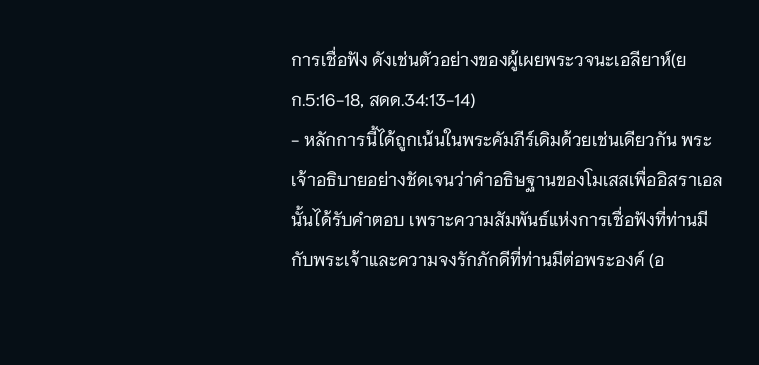การเชื่อฟัง ดังเช่นตัวอย่างของผู้เผยพระวจนะเอลียาห์(ยก.5:16-18, สดด.34:13-14)
- หลักการนี้ได้ถูกเน้นในพระคัมภีร์เดิมด้วยเช่นเดียวกัน พระเจ้าอธิบายอย่างชัดเจนว่าคำอธิษฐานของโมเสสเพื่ออิสราเอลนั้นได้รับคำตอบ เพราะความสัมพันธ์แห่งการเชื่อฟังที่ท่านมีกับพระเจ้าและความจงรักภักดีที่ท่านมีต่อพระองค์ (อ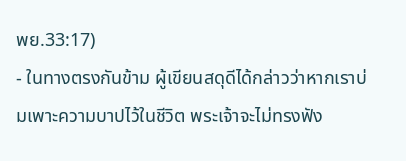พย.33:17)
- ในทางตรงกันข้าม ผู้เขียนสดุดีได้กล่าวว่าหากเราบ่มเพาะความบาปไว้ในชีวิต พระเจ้าจะไม่ทรงฟัง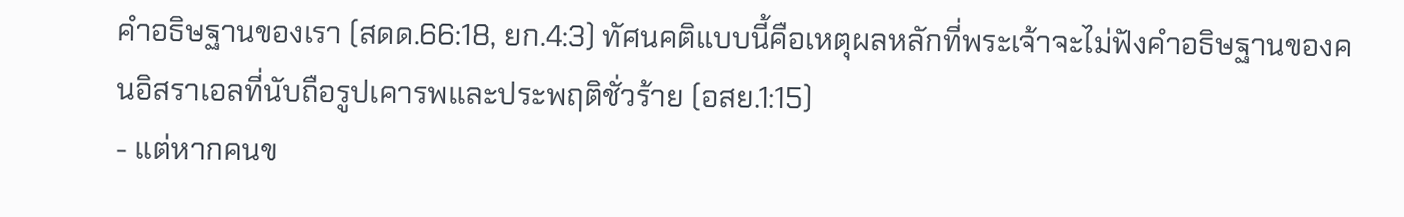คำอธิษฐานของเรา (สดด.66:18, ยก.4:3) ทัศนคติแบบนี้คือเหตุผลหลักที่พระเจ้าจะไม่ฟังคำอธิษฐานของคนอิสราเอลที่นับถือรูปเคารพและประพฤติชั่วร้าย (อสย.1:15)
- แต่หากคนข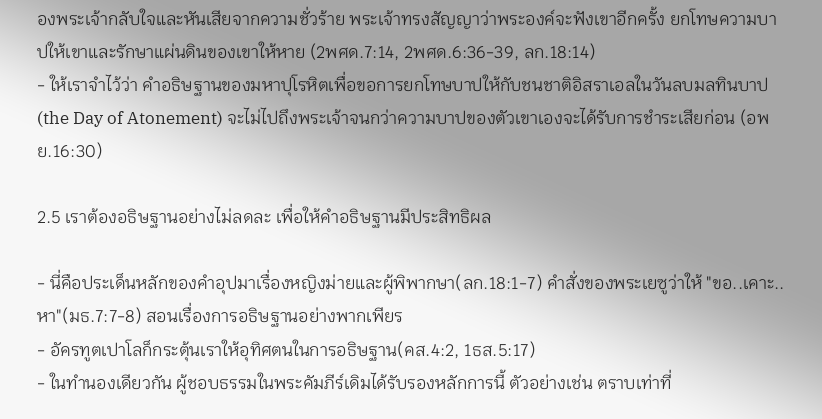องพระเจ้ากลับใจและหันเสียจากความชั่วร้าย พระเจ้าทรงสัญญาว่าพระองค์จะฟังเขาอีกครั้ง ยกโทษความบาปให้เขาและรักษาแผ่นดินของเขาให้หาย (2พศด.7:14, 2พศด.6:36-39, ลก.18:14)
- ให้เราจำไว้ว่า คำอธิษฐานของมหาปุโรหิตเพื่อขอการยกโทษบาปให้กับชนชาติอิสราเอลในวันลบมลทินบาป(the Day of Atonement) จะไม่ไปถึงพระเจ้าจนกว่าความบาปของตัวเขาเองจะได้รับการชำระเสียก่อน (อพย.16:30)

2.5 เราต้องอธิษฐานอย่างไม่ลดละ เพื่อให้คำอธิษฐานมีประสิทธิผล

- นี่คือประเด็นหลักของคำอุปมาเรื่องหญิงม่ายและผู้พิพากษา(ลก.18:1-7) คำสั่งของพระเยซูว่าให้ "ขอ..เคาะ..หา"(มธ.7:7-8) สอนเรื่องการอธิษฐานอย่างพากเพียร
- อัครทูตเปาโลก็กระตุ้นเราให้อุทิศตนในการอธิษฐาน(คส.4:2, 1ธส.5:17)
- ในทำนองเดียวกัน ผู้ชอบธรรมในพระคัมภีร์เดิมได้รับรองหลักการนี้ ตัวอย่างเช่น ตราบเท่าที่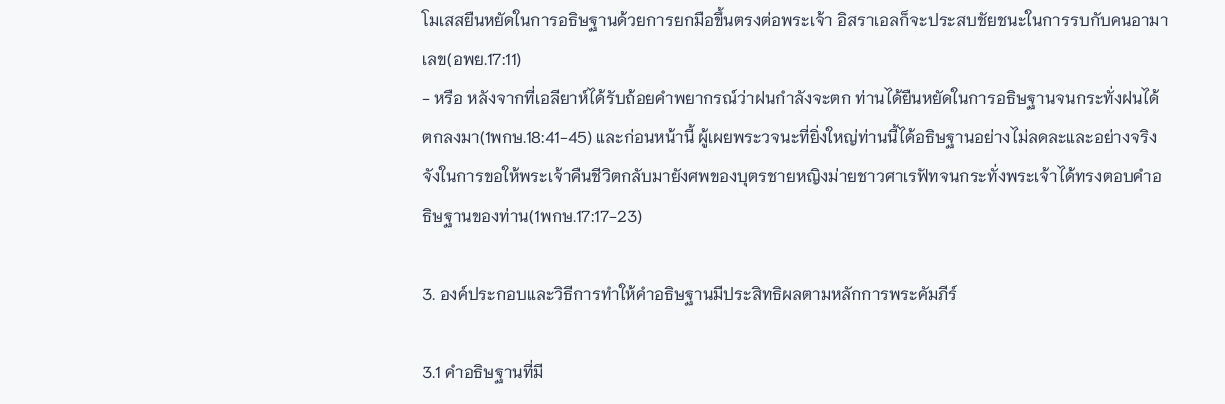โมเสสยืนหยัดในการอธิษฐานด้วยการยกมือขึ้นตรงต่อพระเจ้า อิสราเอลก็จะประสบชัยชนะในการรบกับคนอามาเลข(อพย.17:11)
- หรือ หลังจากที่เอลียาห์ได้รับถ้อยคำพยากรณ์ว่าฝนกำลังจะตก ท่านได้ยืนหยัดในการอธิษฐานจนกระทั่งฝนได้ตกลงมา(1พกษ.18:41-45) และก่อนหน้านี้ ผู้เผยพระวจนะที่ยิ่งใหญ่ท่านนี้ได้อธิษฐานอย่างไม่ลดละและอย่างจริงจังในการขอให้พระเจ้าคืนชีวิตกลับมายังศพของบุตรชายหญิงม่ายชาวศาเรฟัทจนกระทั่งพระเจ้าได้ทรงตอบคำอธิษฐานของท่าน(1พกษ.17:17-23)

3. องค์ประกอบและวิธีการทำให้คำอธิษฐานมีประสิทธิผลตามหลักการพระคัมภีร์

3.1 คำอธิษฐานที่มี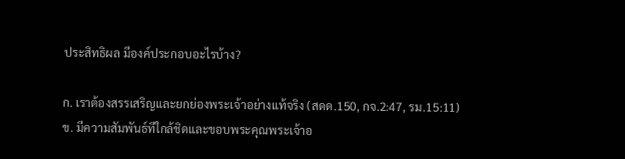ประสิทธิผล มีองค์ประกอบอะไรบ้าง?

ก. เราต้องสรรเสริญและยกย่องพระเจ้าอย่างแท้จริง (สดด.150, กจ.2:47, รม.15:11)
ข. มีความสัมพันธ์ทีใกล้ชิดและขอบพระคุณพระเจ้าอ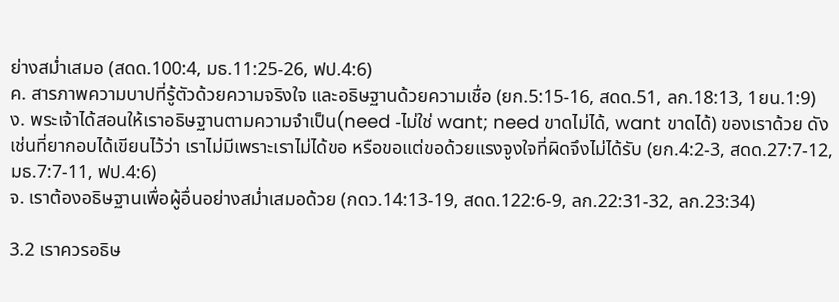ย่างสม่ำเสมอ (สดด.100:4, มธ.11:25-26, ฟป.4:6)
ค. สารภาพความบาปที่รู้ตัวด้วยความจริงใจ และอธิษฐานด้วยความเชื่อ (ยก.5:15-16, สดด.51, ลก.18:13, 1ยน.1:9)
ง. พระเจ้าได้สอนให้เราอธิษฐานตามความจำเป็น(need -ไม่ใช่ want; need ขาดไม่ได้, want ขาดได้) ของเราด้วย ดังเช่นที่ยากอบได้เขียนไว้ว่า เราไม่มีเพราะเราไม่ได้ขอ หรือขอแต่ขอด้วยแรงจูงใจที่ผิดจึงไม่ได้รับ (ยก.4:2-3, สดด.27:7-12, มธ.7:7-11, ฟป.4:6)
จ. เราต้องอธิษฐานเพื่อผู้อื่นอย่างสม่ำเสมอด้วย (กดว.14:13-19, สดด.122:6-9, ลก.22:31-32, ลก.23:34)

3.2 เราควรอธิษ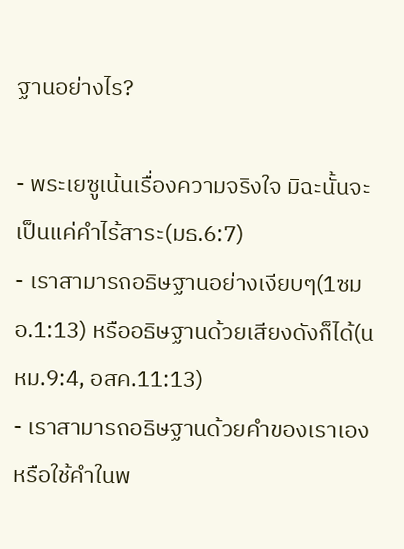ฐานอย่างไร?

- พระเยซูเน้นเรื่องความจริงใจ มิฉะนั้นจะเป็นแค่คำไร้สาระ(มธ.6:7)
- เราสามารถอธิษฐานอย่างเงียบๆ(1ซมอ.1:13) หรืออธิษฐานด้วยเสียงดังก็ได้(นหม.9:4, อสค.11:13)
- เราสามารถอธิษฐานด้วยคำของเราเองหรือใช้คำในพ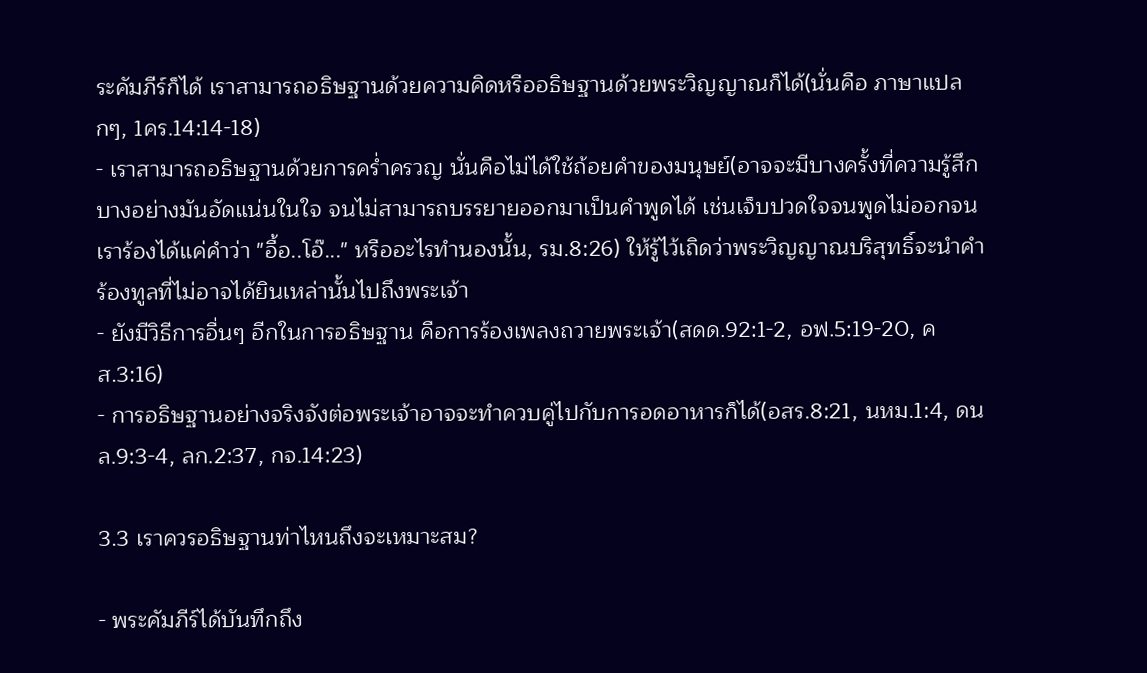ระคัมภีร์ก็ได้ เราสามารถอธิษฐานด้วยความคิดหรืออธิษฐานด้วยพระวิญญาณก็ได้(นั่นคือ ภาษาแปลกๆ, 1คร.14:14-18)
- เราสามารถอธิษฐานด้วยการคร่ำครวญ นั่นคือไม่ได้ใช้ถ้อยคำของมนุษย์(อาจจะมีบางครั้งที่ความรู้สึกบางอย่างมันอัดแน่นในใจ จนไม่สามารถบรรยายออกมาเป็นคำพูดได้ เช่นเจ็บปวดใจจนพูดไม่ออกจนเราร้องได้แค่คำว่า "อื้อ..โอ๊..." หรืออะไรทำนองนั้น, รม.8:26) ให้รู้ไว้เถิดว่าพระวิญญาณบริสุทธิ์จะนำคำร้องทูลที่ไม่อาจได้ยินเหล่านั้นไปถึงพระเจ้า
- ยังมีวิธีการอื่นๆ อีกในการอธิษฐาน คือการร้องเพลงถวายพระเจ้า(สดด.92:1-2, อฟ.5:19-20, คส.3:16)
- การอธิษฐานอย่างจริงจังต่อพระเจ้าอาจจะทำควบคู่ไปกับการอดอาหารก็ได้(อสร.8:21, นหม.1:4, ดนล.9:3-4, ลก.2:37, กจ.14:23)

3.3 เราควรอธิษฐานท่าไหนถึงจะเหมาะสม?

- พระคัมภีร์ได้บันทึกถึง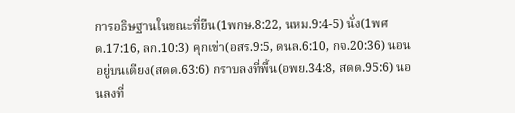การอธิษฐานในขณะที่ยืน(1พกษ.8:22, นหม.9:4-5) นั่ง(1พศด.17:16, ลก.10:3) คุกเข่า(อสร.9:5, ดนล.6:10, กจ.20:36) นอนอยู่บนเตียง(สดด.63:6) กราบลงที่พื้น(อพย.34:8, สดด.95:6) นอนลงที่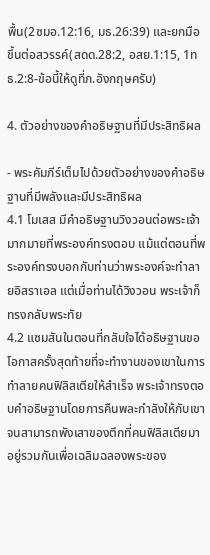พื้น(2ซมอ.12:16, มธ.26:39) และยกมือขึ้นต่อสวรรค์(สดด.28:2, อสย.1:15, 1ทธ.2:8-ข้อนี้ให้ดูที่ภ.อังกฤษครับ)

4. ตัวอย่างของคำอธิษฐานที่มีประสิทธิผล

- พระคัมภีร์เต็มไปด้วยตัวอย่างของคำอธิษฐานที่มีพลังและมีประสิทธิผล
4.1 โมเสส มีคำอธิษฐานวิงวอนต่อพระเจ้ามากมายที่พระองค์ทรงตอบ แม้แต่ตอนที่พระองค์ทรงบอกกับท่านว่าพระองค์จะทำลายอิสราเอล แต่เมื่อท่านได้วิงวอน พระเจ้าก็ทรงกลับพระทัย
4.2 แซมสันในตอนที่กลับใจได้อธิษฐานขอโอกาสครั้งสุดท้ายที่จะทำงานของเขาในการทำลายคนฟิลิสเตียให้สำเร็จ พระเจ้าทรงตอบคำอธิษฐานโดยการคืนพละกำลังให้กับเขาจนสามารถพังเสาของตึกที่คนฟิลิสเตียมาอยู่รวมกันเพื่อเฉลิมฉลองพระของ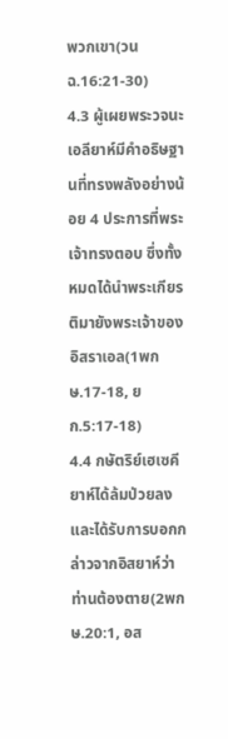พวกเขา(วนฉ.16:21-30)
4.3 ผู้เผยพระวจนะเอลียาห์มีคำอธิษฐานที่ทรงพลังอย่างน้อย 4 ประการที่พระเจ้าทรงตอบ ซึ่งทั้งหมดได้นำพระเกียรติมายังพระเจ้าของอิสราเอล(1พกษ.17-18, ยก.5:17-18)
4.4 กษัตริย์เฮเซคียาห์ได้ล้มป่วยลงและได้รับการบอกกล่าวจากอิสยาห์ว่าท่านต้องตาย(2พกษ.20:1, อส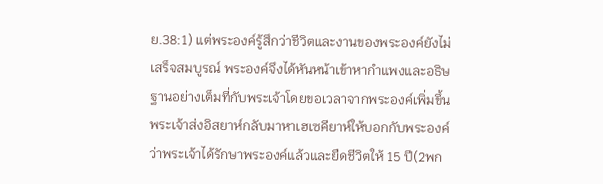ย.38:1) แต่พระองค์รู้สึกว่าชีวิตและงานของพระองค์ยังไม่เสร็จสมบูรณ์ พระองค์จึงได้หันหน้าเข้าหากำแพงและอธิษฐานอย่างเต็มที่กับพระเจ้าโดยขอเวลาจากพระองค์เพิ่มขึ้น พระเจ้าส่งอิสยาห์กลับมาหาเฮเซคียาห์ให้บอกกับพระองค์ว่าพระเจ้าได้รักษาพระองค์แล้วและยืดชีวิตให้ 15 ปี(2พก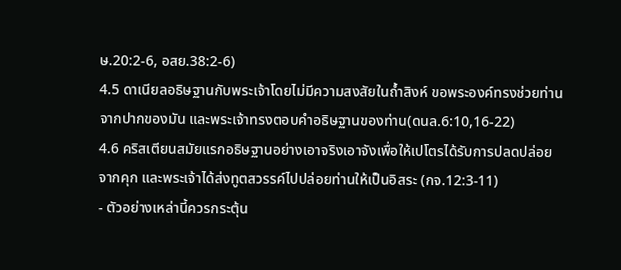ษ.20:2-6, อสย.38:2-6)
4.5 ดาเนียลอธิษฐานกับพระเจ้าโดยไม่มีความสงสัยในถ้ำสิงห์ ขอพระองค์ทรงช่วยท่านจากปากของมัน และพระเจ้าทรงตอบคำอธิษฐานของท่าน(ดนล.6:10,16-22)
4.6 คริสเตียนสมัยแรกอธิษฐานอย่างเอาจริงเอาจังเพื่อให้เปโตรได้รับการปลดปล่อยจากคุก และพระเจ้าได้ส่งทูตสวรรค์ไปปล่อยท่านให้เป็นอิสระ (กจ.12:3-11)
- ตัวอย่างเหล่านี้ควรกระตุ้น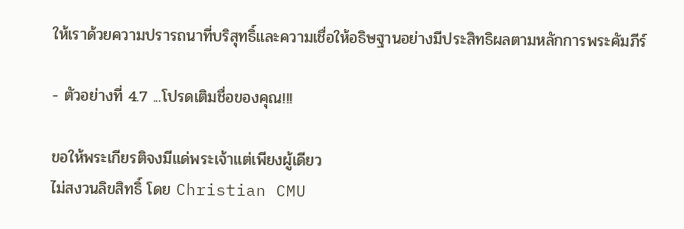ให้เราด้วยความปรารถนาที่บริสุทธิ์และความเชื่อให้อธิษฐานอย่างมีประสิทธิผลตามหลักการพระคัมภีร์

- ตัวอย่างที่ 4.7 ...โปรดเติมชื่อของคุณ!!!

ขอให้พระเกียรติจงมีแด่พระเจ้าแต่เพียงผู้เดียว
ไม่สงวนลิขสิทธิ์ โดย Christian CMU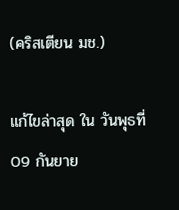(คริสเตียน มช.)

แก้ไขล่าสุด ใน วันพุธที่ 09 กันยาย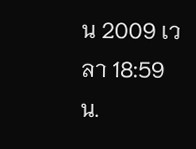น 2009 เวลา 18:59 น.